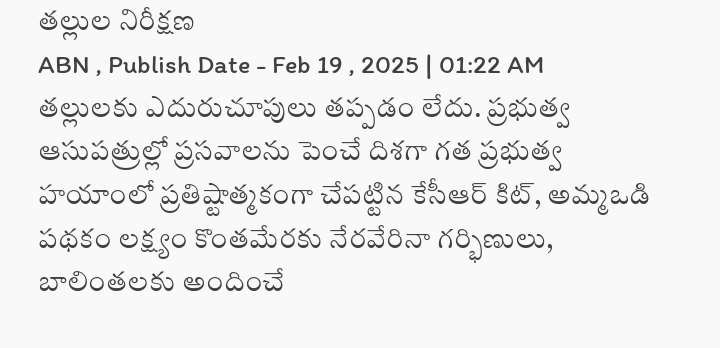తల్లుల నిరీక్షణ
ABN , Publish Date - Feb 19 , 2025 | 01:22 AM
తల్లులకు ఎదురుచూపులు తప్పడం లేదు. ప్రభుత్వ ఆసుపత్రుల్లో ప్రసవాలను పెంచే దిశగా గత ప్రభుత్వ హయాంలో ప్రతిష్టాత్మకంగా చేపట్టిన కేసీఆర్ కిట్, అమ్మఒడి పథకం లక్ష్యం కొంతమేరకు నేరవేరినా గర్భిణులు, బాలింతలకు అందించే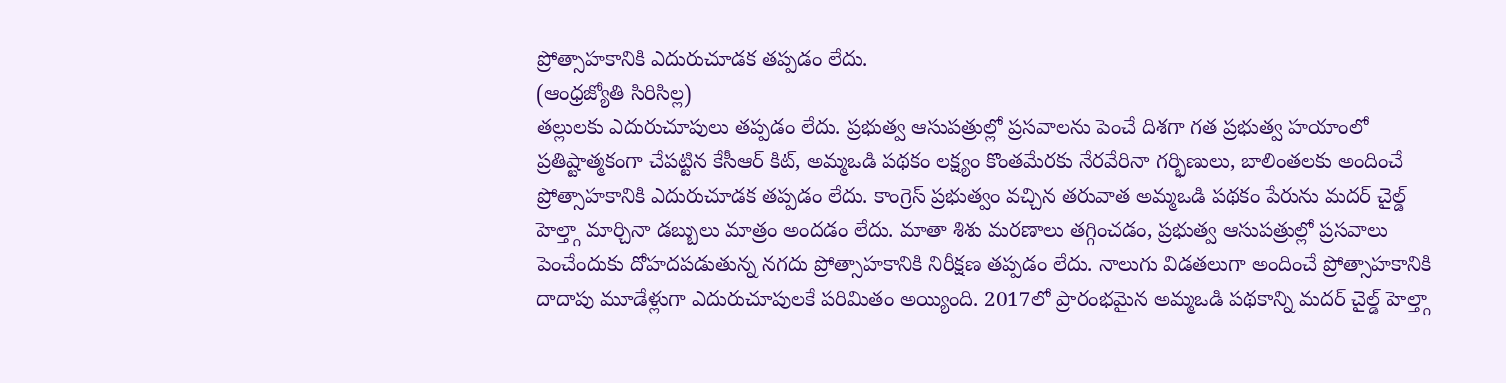ప్రోత్సాహకానికి ఎదురుచూడక తప్పడం లేదు.
(ఆంధ్రజ్యోతి సిరిసిల్ల)
తల్లులకు ఎదురుచూపులు తప్పడం లేదు. ప్రభుత్వ ఆసుపత్రుల్లో ప్రసవాలను పెంచే దిశగా గత ప్రభుత్వ హయాంలో ప్రతిష్టాత్మకంగా చేపట్టిన కేసీఆర్ కిట్, అమ్మఒడి పథకం లక్ష్యం కొంతమేరకు నేరవేరినా గర్భిణులు, బాలింతలకు అందించే ప్రోత్సాహకానికి ఎదురుచూడక తప్పడం లేదు. కాంగ్రెస్ ప్రభుత్వం వచ్చిన తరువాత అమ్మఒడి పథకం పేరును మదర్ చైల్డ్ హెల్త్గా మార్చినా డబ్బులు మాత్రం అందడం లేదు. మాతా శిశు మరణాలు తగ్గించడం, ప్రభుత్వ ఆసుపత్రుల్లో ప్రసవాలు పెంచేందుకు దోహదపడుతున్న నగదు ప్రోత్సాహకానికి నిరీక్షణ తప్పడం లేదు. నాలుగు విడతలుగా అందించే ప్రోత్సాహకానికి దాదాపు మూడేళ్లుగా ఎదురుచూపులకే పరిమితం అయ్యింది. 2017లో ప్రారంభమైన అమ్మఒడి పథకాన్ని మదర్ చైల్డ్ హెల్త్గా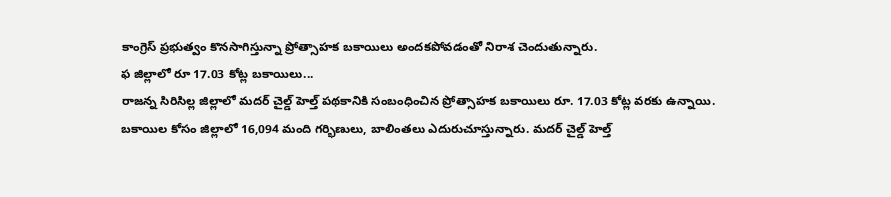కాంగ్రెస్ ప్రభుత్వం కొనసాగిస్తున్నా ప్రోత్సాహక బకాయిలు అందకపోవడంతో నిరాశ చెందుతున్నారు.
ఫ జిల్లాలో రూ 17.03 కోట్ల బకాయిలు...
రాజన్న సిరిసిల్ల జిల్లాలో మదర్ చైల్డ్ హెల్త్ పథకానికి సంబంధించిన ప్రోత్సాహక బకాయిలు రూ. 17.03 కోట్ల వరకు ఉన్నాయి. బకాయిల కోసం జిల్లాలో 16,094 మంది గర్భిణులు, బాలింతలు ఎదురుచూస్తున్నారు. మదర్ చైల్డ్ హెల్త్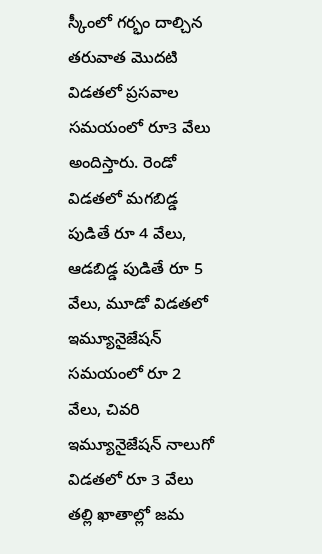స్కీంలో గర్భం దాల్చిన తరువాత మొదటి విడతలో ప్రసవాల సమయంలో రూ3 వేలు అందిస్తారు. రెండో విడతలో మగబిడ్డ పుడితే రూ 4 వేలు, ఆడబిడ్డ పుడితే రూ 5 వేలు, మూడో విడతలో ఇమ్యూనైజేషన్ సమయంలో రూ 2 వేలు, చివరి ఇమ్యూనైజేషన్ నాలుగో విడతలో రూ 3 వేలు తల్లి ఖాతాల్లో జమ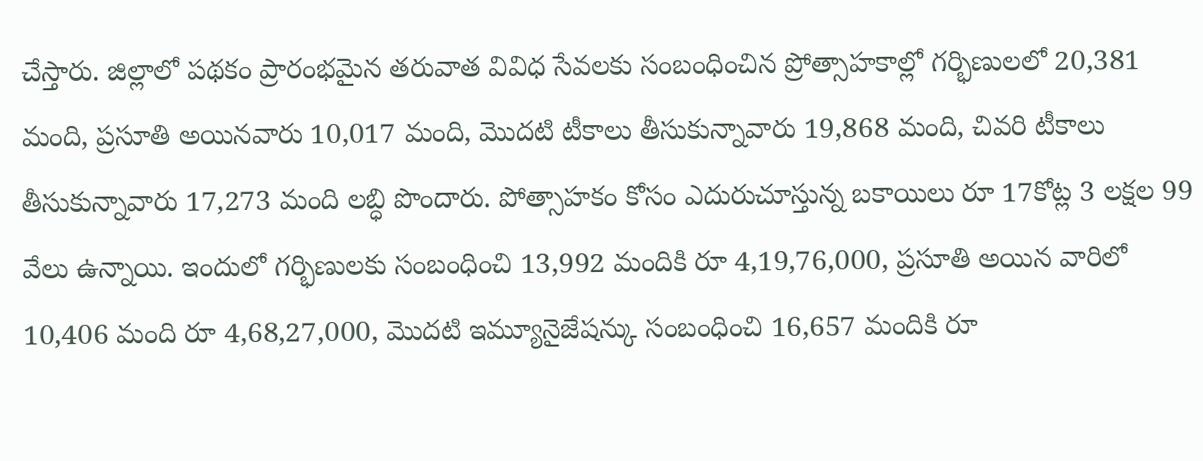చేస్తారు. జిల్లాలో పథకం ప్రారంభమైన తరువాత వివిధ సేవలకు సంబంధించిన ప్రోత్సాహకాల్లో గర్భిణులలో 20,381 మంది, ప్రసూతి అయినవారు 10,017 మంది, మొదటి టీకాలు తీసుకున్నావారు 19,868 మంది, చివరి టీకాలు తీసుకున్నావారు 17,273 మంది లబ్ధి పొందారు. పోత్సాహకం కోసం ఎదురుచూస్తున్న బకాయిలు రూ 17కోట్ల 3 లక్షల 99 వేలు ఉన్నాయి. ఇందులో గర్భిణులకు సంబంధించి 13,992 మందికి రూ 4,19,76,000, ప్రసూతి అయిన వారిలో 10,406 మంది రూ 4,68,27,000, మొదటి ఇమ్యూనైజేషన్కు సంబంధించి 16,657 మందికి రూ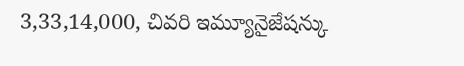3,33,14,000, చివరి ఇమ్యూనైజేషన్కు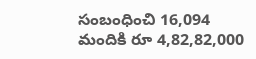సంబంధించి 16,094 మందికి రూ 4,82,82,000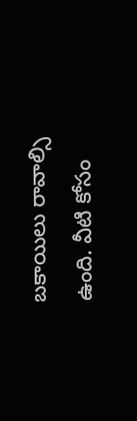బకాయిలు రావాల్సి ఉంది. వీటి కోసం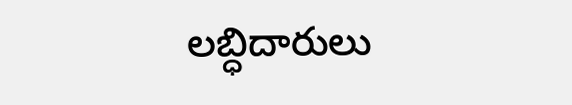లబ్ధిదారులు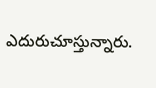ఎదురుచూస్తున్నారు.